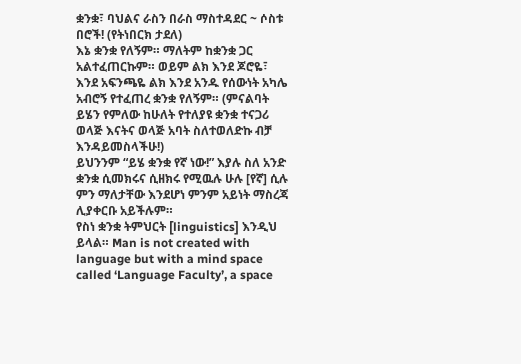ቋንቋ፣ ባህልና ራስን በራስ ማስተዳደር ~ ሶስቱ በሮች! (የትነበርክ ታደለ)
እኔ ቋንቋ የለኝም። ማለትም ከቋንቋ ጋር አልተፈጠርኩም። ወይም ልክ እንደ ጆሮዬ፣ እንደ አፍንጫዬ ልክ እንደ አንዱ የሰውነት አካሌ አብሮኝ የተፈጠረ ቋንቋ የለኝም። (ምናልባት ይሄን የምለው ከሁለት የተለያዩ ቋንቋ ተናጋሪ ወላጅ እናትና ወላጅ አባት ስለተወለድኩ ብቻ እንዳይመስላችሁ!)
ይህንንም “ይሄ ቋንቋ የኛ ነው!” እያሉ ስለ አንድ ቋንቋ ሲመክሩና ሲዘክሩ የሚዉሉ ሁሉ [የኛ] ሲሉ ምን ማለታቸው እንደሆነ ምንም አይነት ማስረጃ ሊያቀርቡ አይችሉም።
የስነ ቋንቋ ትምህርት [linguistics] እንዲህ ይላል። Man is not created with language but with a mind space called ‘Language Faculty’, a space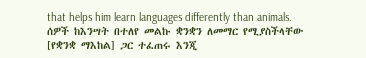that helps him learn languages differently than animals.
ሰዎች ከእንሣት በተለየ መልኩ ቋንቋን ለመማር የሚያስችላቸው [የቋንቋ ማእከል] ጋር ተፈጠሩ እንጂ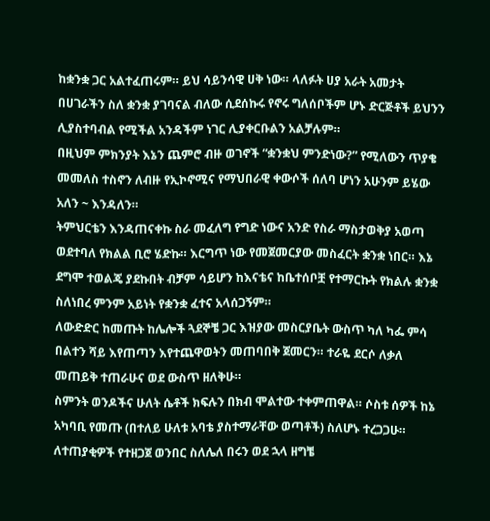ከቋንቋ ጋር አልተፈጠሩም። ይህ ሳይንሳዊ ሀቅ ነው። ላለፉት ሀያ አራት አመታት በሀገራችን ስለ ቋንቋ ያገባናል ብለው ሲደሰኩሩ የኖሩ ግለሰቦችም ሆኑ ድርጅቶች ይህንን ሊያስተባብል የሚችል አንዳችም ነገር ሊያቀርቡልን አልቻሉም።
በዚህም ምክንያት እኔን ጨምሮ ብዙ ወገኖች “ቋንቋህ ምንድነው?” የሚለውን ጥያቄ መመለስ ተስኖን ለብዙ የኢኮኖሚና የማህበራዊ ቀውሶች ሰለባ ሆነን አሁንም ይሄው አለን ~ እንዳለን።
ትምህርቴን እንዳጠናቀኩ ስራ መፈለግ የግድ ነውና አንድ የስራ ማስታወቅያ አወጣ ወደተባለ የክልል ቢሮ ሄድኩ። እርግጥ ነው የመጀመርያው መስፈርት ቋንቋ ነበር። እኔ ደግሞ ተወልጄ ያደኩበት ብቻም ሳይሆን ከእናቴና ከቤተሰቦቿ የተማርኩት የክልሉ ቋንቋ ስለነበረ ምንም አይነት የቋንቋ ፈተና አላሰጋኝም።
ለውድድር ከመጡት ከሌሎች ጓደኞቼ ጋር እዝያው መስርያቤት ውስጥ ካለ ካፌ ምሳ በልተን ሻይ እየጠጣን እየተጨዋወትን መጠባበቅ ጀመርን። ተራዬ ደርሶ ለቃለ መጠይቅ ተጠራሁና ወደ ውስጥ ዘለቅሁ።
ስምንት ወንዶችና ሁለት ሴቶች ክፍሉን በክብ ሞልተው ተቀምጠዋል። ሶስቱ ሰዎች ከኔ አካባቢ የመጡ (በተለይ ሁለቱ አባቴ ያስተማራቸው ወጣቶች) ስለሆኑ ተረጋጋሁ። ለተጠያቂዎች የተዘጋጀ ወንበር ስለሌለ በሩን ወደ ኋላ ዘግቼ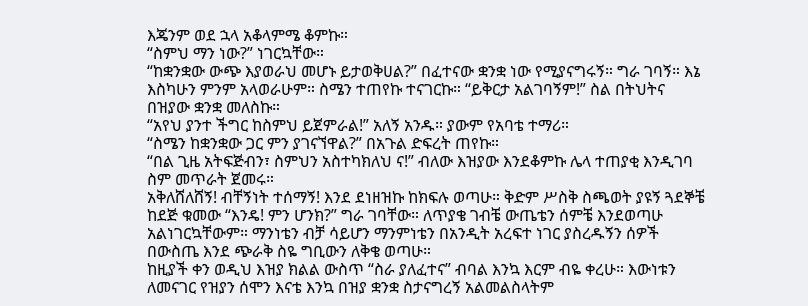እጄንም ወደ ኋላ አቆላምሜ ቆምኩ።
“ስምህ ማን ነው?” ነገርኳቸው።
“ከቋንቋው ውጭ እያወራህ መሆኑ ይታወቅሀል?” በፈተናው ቋንቋ ነው የሚያናግሩኝ። ግራ ገባኝ። እኔ እስካሁን ምንም አላወራሁም። ስሜን ተጠየኩ ተናገርኩ። “ይቅርታ አልገባኝም!” ስል በትህትና በዝያው ቋንቋ መለስኩ።
“አየህ ያንተ ችግር ከስምህ ይጀምራል!” አለኝ አንዱ። ያውም የአባቴ ተማሪ።
“ስሜን ከቋንቋው ጋር ምን ያገናኘዋል?” በአጉል ድፍረት ጠየኩ።
“በል ጊዜ አትፍጅብን፣ ስምህን አስተካክለህ ና!” ብለው እዝያው እንደቆምኩ ሌላ ተጠያቂ እንዲገባ ስም መጥራት ጀመሩ።
አቅለሸለሸኝ! ብቸኝነት ተሰማኝ! እንደ ደነዘዝኩ ከክፍሉ ወጣሁ። ቅድም ሥስቅ ስጫወት ያዩኝ ጓደኞቼ ከደጅ ቁመው “እንዴ! ምን ሆንክ?” ግራ ገባቸው። ለጥያቄ ገብቼ ውጤቴን ሰምቼ እንደወጣሁ አልነገርኳቸውም። ማንነቴን ብቻ ሳይሆን ማንምነቴን በአንዲት አረፍተ ነገር ያስረዱኝን ሰዎች በውስጤ እንደ ጭራቅ ስዬ ግቢውን ለቅቄ ወጣሁ።
ከዚያች ቀን ወዲህ እዝያ ክልል ውስጥ “ስራ ያለፈተና” ብባል እንኳ እርም ብዬ ቀረሁ። እውነቱን ለመናገር የዝያን ሰሞን እናቴ እንኳ በዝያ ቋንቋ ስታናግረኝ አልመልስላትም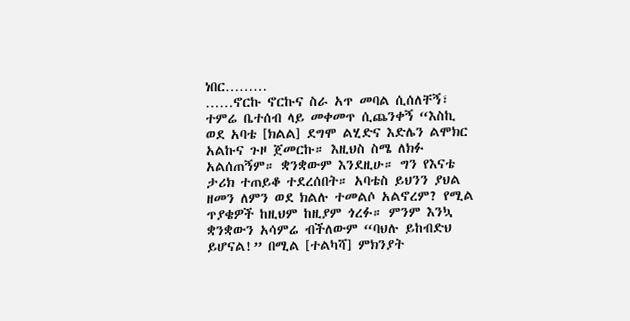ነበር………
……ኖርኩ ኖርኩና ስራ አጥ መባል ሲሰለቸኝ፣ ተምሬ ቤተሰብ ላይ መቀመጥ ሲጨንቀኝ “እስኪ ወደ አባቴ [ክልል] ደግሞ ልሂድና እድሌን ልሞክር አልኩና ጉዞ ጀመርኩ። እዚህስ ስሜ ለክፉ አልሰጠኝም። ቋንቋውም እንደዚሁ። ግን የእናቴ ታሪክ ተጠይቆ ተደረሰበት። አባቴስ ይህንን ያህል ዘመን ለምን ወደ ክልሉ ተመልሶ አልኖረም? የሚል ጥያቄዎች ከዚህም ከዚያም ጎረፉ። ምንም እንኳ ቋንቋውን አሳምሬ ብችለውም “ባህሉ ይከብድህ ይሆናል!” በሚል [ተልካሻ] ምክንያት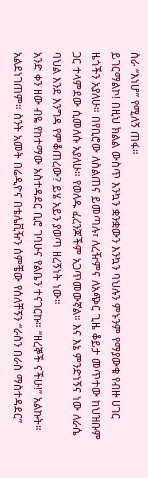ስራ “እነሆ” የሚለኝ ጠፋ።
ይገርማልኮ! በዚህ ክልል ውስጥ እንኳን ቋንቋውን እንኳን ባህሉን ምኑንም የማያውቁ የብዙ ሀገር ዜጎችን አያለሁ። በየቢሮው ለስልጠና ይመጣሉ፣ ለረዥምና ለአጭር ጊዜ ቆይታ መጥተው ከህዝቡም ጋር ተላምደው ሲመለሱ አያለሁ። የወለዱ ፈረንጆችም አጋጥመውኛል። እና እኔ ምንድነኝና ነው ለራሴ ባህል እንደ እንግዳ የምቆጠረው? ይሄ አይን ያወጣ ዘረኝነት ነው።
አንድ ቀን ዘው ብዬ የከተማው አስተዳደር ቢሮ ገባሁና የልቤን ተናገርኩ። “ዘረኞች ናችሁ!” አልኩት። አልደነገጠም። ስንት አመት በሬዲዮና በቴሌቪዥን ሰምቼው የሰለቸኝን “ራስን በራስ ማስተዳደር”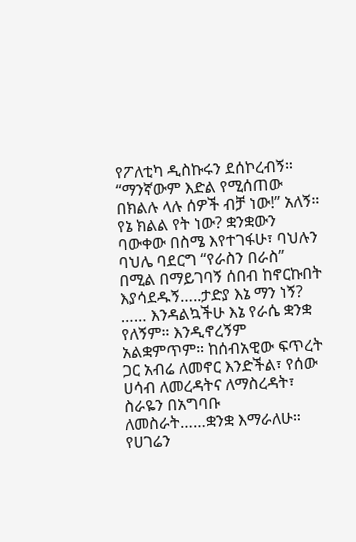የፖለቲካ ዲስኩሩን ደሰኮረብኝ። “ማንኛውም እድል የሚሰጠው በክልሉ ላሉ ሰዎች ብቻ ነው!” አለኝ።
የኔ ክልል የት ነው? ቋንቋውን ባውቀው በስሜ እየተገፋሁ፣ ባህሉን ባህሌ ባደርግ “የራስን በራስ” በሚል በማይገባኝ ሰበብ ከኖርኩበት እያሳደዱኝ…..ታድያ እኔ ማን ነኝ?
…… እንዳልኳችሁ እኔ የራሴ ቋንቋ የለኝም። እንዲኖረኝም አልቋምጥም። ከሰብአዊው ፍጥረት ጋር አብሬ ለመኖር እንድችል፣ የሰው ሀሳብ ለመረዳትና ለማስረዳት፣ ስራዬን በአግባቡ ለመስራት……ቋንቋ እማራለሁ። የሀገሬን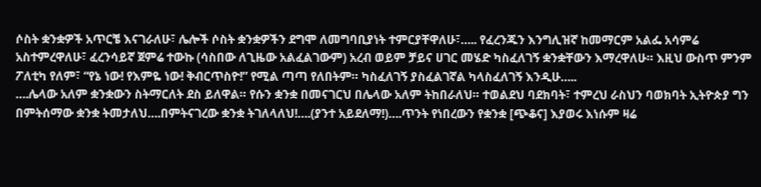ሶስት ቋንቋዎች አጥርቼ እናገራለሁ፣ ሌሎች ሶስት ቋንቋዎችን ደግሞ ለመግባቢያነት ተምርያቸዋለሁ፣….. የፈረንጁን እንግሊዝኛ ከመማርም አልፌ አሳምሬ አስተምረዋለሁ፣ ፈረንሳይኛ ጀምሬ ተውኩ (ሳስበው ለጊዜው አልፈልገውም) አረብ ወይም ቻይና ሀገር መሄድ ካስፈለገኝ ቋንቋቸውን እማረዋለሁ። እዚህ ውስጥ ምንም ፖለቲካ የለም፣ “የኔ ነው! የእምዬ ነው! ቅብርጥስዮ!” የሚል ጣጣ የለበትም። ካስፈለገኝ ያስፈልገኛል ካላስፈለገኝ እንዲሁ…..
….ሌላው አለም ቋንቋውን ስትማርለት ደስ ይለዋል። የሱን ቋንቋ በመናገርህ በሌላው አለም ትከበራለህ። ተወልደህ ባደክባት፣ ተምረህ ራስህን ባወክባት ኢትዮጵያ ግን በምትሰማው ቋንቋ ትመታለህ….በምትናገረው ቋንቋ ትገለላለህ!….(ያንተ አይደለማ!)….ጥንት የነበረውን የቋንቋ [ጭቆና] እያወሩ እነሱም ዛሬ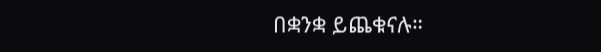በቋንቋ ይጨቁናሉ።